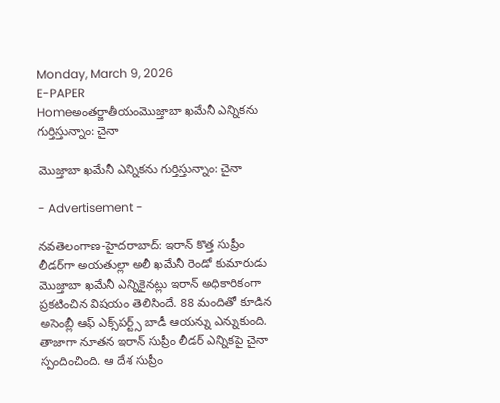Monday, March 9, 2026
E-PAPER
Homeఅంతర్జాతీయంమొజ్తాబా ఖమేనీ ఎన్నిక‌ను గుర్తిస్తున్నాం: చైనా

మొజ్తాబా ఖమేనీ ఎన్నిక‌ను గుర్తిస్తున్నాం: చైనా

- Advertisement -

న‌వ‌తెలంగాణ‌-హైద‌రాబాద్: ఇరాన్ కొత్త సుప్రీం లీడర్‌గా అయతుల్లా అలీ ఖమేనీ రెండో కుమారుడు మొజ్తాబా ఖమేనీ ఎన్నికైనట్లు ఇరాన్ అధికారికంగా ప్రకటించిన విష‌యం తెలిసిందే. 88 మందితో కూడిన అసెంబ్లీ ఆఫ్ ఎక్స్‌పర్ట్స్ బాడీ ఆయన్ను ఎన్నుకుంది. తాజాగా నూత‌న ఇరాన్ సుప్రీం లీడ‌ర్ ఎన్నిక‌పై చైనా స్పందించింది. ఆ దేశ సుప్రీం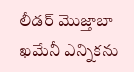లీడ‌ర్ మొజ్తాబా ఖమేనీ ఎన్నిక‌ను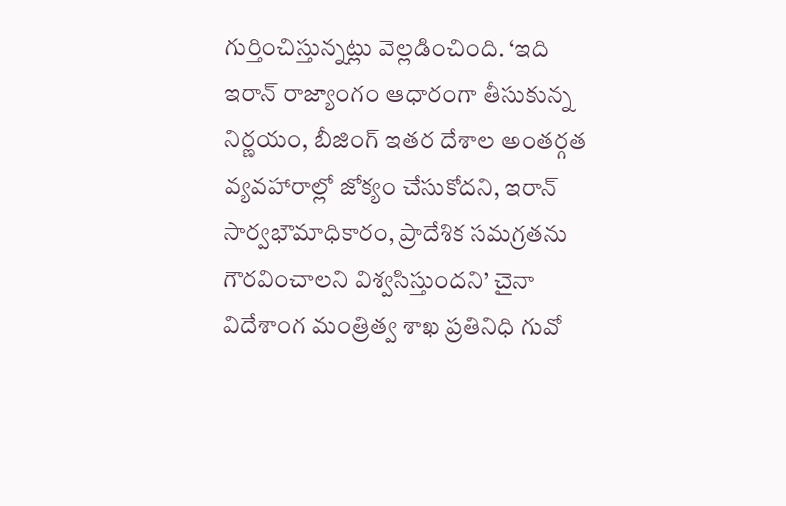గుర్తించిస్తున్న‌ట్లు వెల్ల‌డించింది. ‘ఇది ఇరాన్ రాజ్యాంగం ఆధారంగా తీసుకున్న నిర్ణయం, బీజింగ్ ఇతర దేశాల అంతర్గత వ్యవహారాల్లో జోక్యం చేసుకోదని, ఇరాన్ సార్వభౌమాధికారం, ప్రాదేశిక సమగ్రతను గౌరవించాలని విశ్వసిస్తుందని’ చైనా విదేశాంగ మంత్రిత్వ శాఖ ప్రతినిధి గువో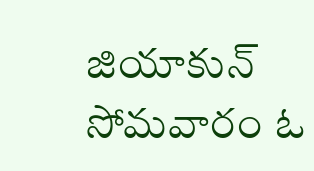జియాకున్ సోమ‌వారం ఓ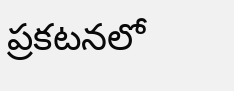ప్ర‌క‌ట‌న‌లో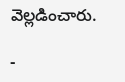వెల్ల‌డించారు.

-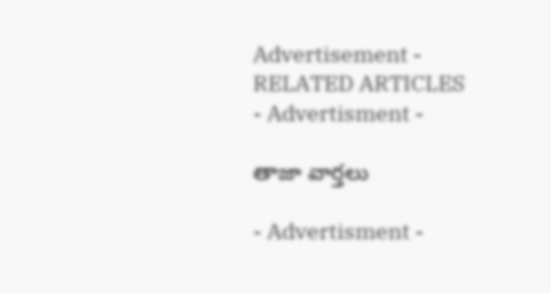Advertisement -
RELATED ARTICLES
- Advertisment -

తాజా వార్తలు

- Advertisment -